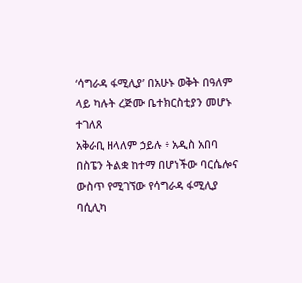‘ሳግራዳ ፋሚሊያ’ በአሁኑ ወቅት በዓለም ላይ ካሉት ረጅሙ ቤተክርስቲያን መሆኑ ተገለጸ
አቅራቢ ዘላለም ኃይሉ ፥ አዲስ አበባ
በስፔን ትልቋ ከተማ በሆነችው ባርሴሎና ውስጥ የሚገኘው የሳግራዳ ፋሚሊያ ባሲሊካ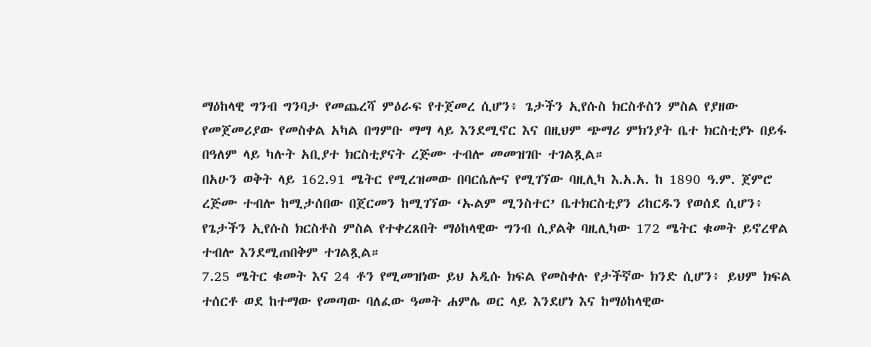ማዕከላዊ ግንብ ግንባታ የመጨረሻ ምዕራፍ የተጀመረ ሲሆን፥ ጌታችን ኢየሱስ ክርስቶስን ምስል የያዘው የመጀመሪያው የመስቀል አካል በግምቡ ማማ ላይ እንደሚኖር እና በዚህም ጭማሪ ምክንያት ቤተ ክርስቲያኑ በይፋ በዓለም ላይ ካሉት አቢያተ ክርስቲያናት ረጅሙ ተብሎ መመዝገቡ ተገልጿል።
በአሁን ወቅት ላይ 162.91 ሜትር የሚረዝመው በባርሴሎና የሚገኘው ባዚሊካ እ.አ.አ. ከ 1890 ዓ.ም. ጀምሮ ረጅሙ ተብሎ ከሚታሰበው በጀርመን ከሚገኘው ‘ኡልም ሚንስተር’ ቤተክርስቲያን ሪከርዱን የወሰደ ሲሆን፥ የጌታችን ኢየሱስ ክርስቶስ ምስል የተቀረጸበት ማዕከላዊው ግንብ ሲያልቅ ባዚሊካው 172 ሜትር ቁመት ይኖረዋል ተብሎ እንደሚጠበቅም ተገልጿል።
7.25 ሜትር ቁመት እና 24 ቶን የሚመዝነው ይህ አዲሱ ክፍል የመስቀሉ የታችኛው ክንድ ሲሆን፥ ይህም ክፍል ተሰርቶ ወደ ከተማው የመጣው ባለፈው ዓመት ሐምሌ ወር ላይ እንደሆነ እና ከማዕከላዊው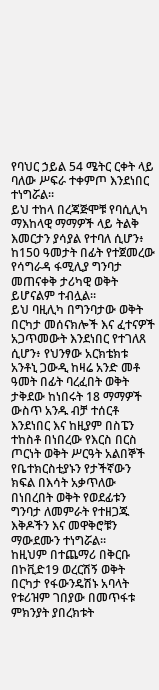የባህር ኃይል 54 ሜትር ርቀት ላይ ባለው ሥፍራ ተቀምጦ እንደነበር ተነግሯል።
ይህ ተከላ በረጃጅሞቹ የባሲሊካ ማእከላዊ ማማዎች ላይ ትልቅ እመርታን ያሳያል የተባለ ሲሆን፥ ከ150 ዓመታት በፊት የተጀመረው የሳግራዳ ፋሚሊያ ግንባታ መጠናቀቅ ታሪካዊ ወቅት ይሆናልም ተብሏል።
ይህ ባዚሊካ በግንባታው ወቅት በርካታ መሰናክሎች እና ፈተናዎች አጋጥመውት እንደነበር የተገለጸ ሲሆን፥ የህንፃው አርክቴክቱ አንቶኒ ጋውዲ ከዛሬ አንድ መቶ ዓመት በፊት ባረፈበት ወቅት ታቅደው ከነበሩት 18 ማማዎች ውስጥ አንዱ ብቻ ተሰርቶ እንደነበር እና ከዚያም በስፔን ተከስቶ በነበረው የእርስ በርስ ጦርነት ወቅት ሥርዓት አልበኞች የቤተክርስቲያኑን የታችኛውን ክፍል በእሳት አቃጥለው በነበረበት ወቅት የወደፊቱን ግንባታ ለመምራት የተዘጋጁ እቅዶችን እና መዋቅሮቹን ማውደሙን ተነግሯል።
ከዚህም በተጨማሪ በቅርቡ በኮቪድ19 ወረርሽኝ ወቅት በርካታ የፋውንዴሽኑ አባላት የቱሪዝም ገበያው በመጥፋቱ ምክንያት ያበረክቱት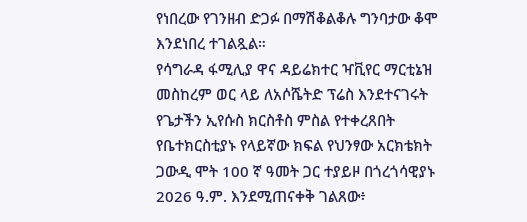የነበረው የገንዘብ ድጋፉ በማሽቆልቆሉ ግንባታው ቆሞ እንደነበረ ተገልጿል።
የሳግራዳ ፋሚሊያ ዋና ዳይሬክተር ዣቪየር ማርቲኔዝ መስከረም ወር ላይ ለአሶሼትድ ፕሬስ እንደተናገሩት የጌታችን ኢየሱስ ክርስቶስ ምስል የተቀረጸበት የቤተክርስቲያኑ የላይኛው ክፍል የህንፃው አርክቴክት ጋውዲ ሞት 100 ኛ ዓመት ጋር ተያይዞ በጎረጎሳዊያኑ 2026 ዓ.ም. እንደሚጠናቀቅ ገልጸው፥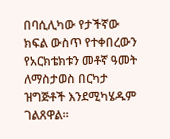በባሲሊካው የታችኛው ክፍል ውስጥ የተቀበረውን የአርክቴክቱን መቶኛ ዓመት ለማስታወስ በርካታ ዝግጅቶች እንደሚካሄዱም ገልጸዋል።